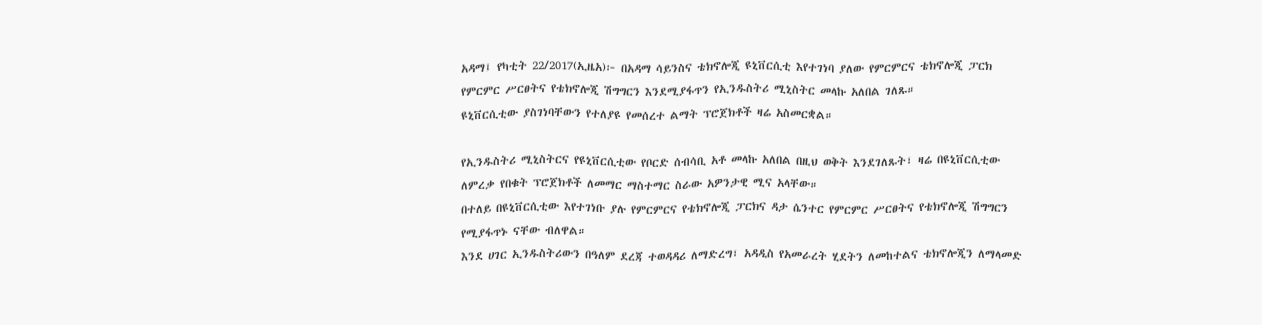አዳማ፤ የካቲት 22/2017(ኢዜአ)፦ በአዳማ ሳይንስና ቴክኖሎጂ ዩኒቨርሲቲ እየተገነባ ያለው የምርምርና ቴክኖሎጂ ፓርክ የምርምር ሥርፀትና የቴክኖሎጂ ሽግግርን እንደሚያፋጥን የኢንዱስትሪ ሚኒስትር መላኩ አለበል ገለጹ።
ዩኒቨርሲቲው ያስገነባቸውን የተለያዩ የመሰረተ ልማት ፕሮጀክቶች ዛሬ አስመርቋል።

የኢንዱስትሪ ሚኒስትርና የዩኒቨርሲቲው የቦርድ ሰብሳቢ አቶ መላኩ አለበል በዚህ ወቅት እንደገለጹት፣ ዛሬ በዩኒቨርሲቲው ለምረቃ የበቁት ፕሮጀክቶች ለመማር ማስተማር ስራው አዎንታዊ ሚና አላቸው።
በተለይ በዩኒቨርሲቲው እየተገነቡ ያሉ የምርምርና የቴክኖሎጂ ፓርክና ዳታ ሴንተር የምርምር ሥርፀትና የቴክኖሎጂ ሽግግርን የሚያፋጥኑ ናቸው ብለዋል።
እንደ ሀገር ኢንዱስትሪውን በዓለም ደረጃ ተወዳዳሪ ለማድረግ፣ አዳዲስ የአመራረት ሂደትን ለመከተልና ቴክኖሎጂን ለማላመድ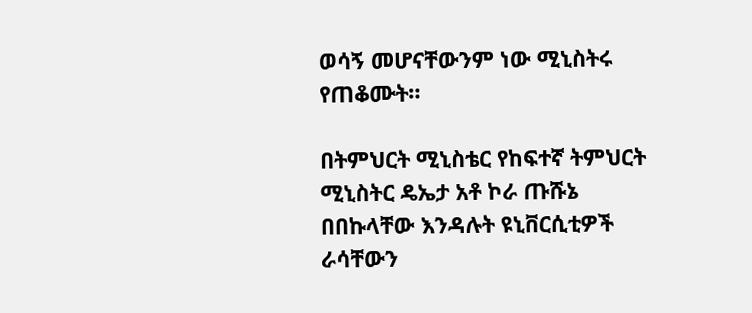ወሳኝ መሆናቸውንም ነው ሚኒስትሩ የጠቆሙት።

በትምህርት ሚኒስቴር የከፍተኛ ትምህርት ሚኒስትር ዴኤታ አቶ ኮራ ጡሹኔ በበኩላቸው እንዳሉት ዩኒቨርሲቲዎች ራሳቸውን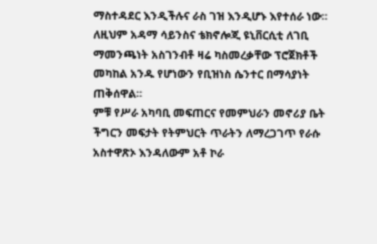ማስተዳደር እንዲችሉና ራስ ገዝ እንዲሆኑ እየተሰራ ነው።
ለዚህም አዳማ ሳይንስና ቴክኖሎጂ ዩኒቨርሲቲ ለገቢ ማመንጫነት አስገንብቶ ዛሬ ካስመረቃቸው ፕሮጀክቶች መካከል አንዱ የሆነውን የቢዝነስ ሴንተር በማሳያነት ጠቅሰዋል።
ምቹ የሥራ አካባቢ መፍጠርና የመምህራን መኖሪያ ቤት ችግርን መፍታት የትምህርት ጥራትን ለማረጋገጥ የራሱ አስተዋጽኦ እንዳለውም አቶ ኮራ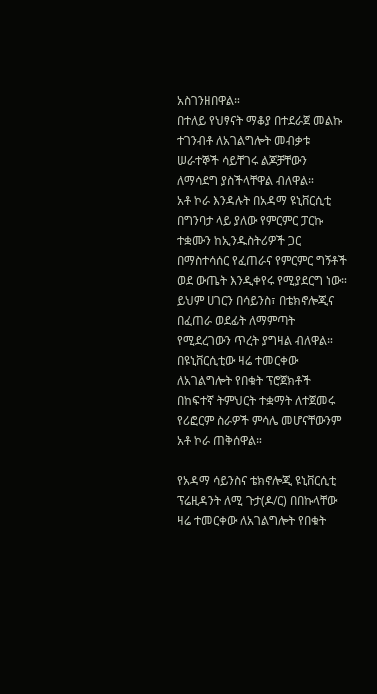አስገንዘበዋል።
በተለይ የህፃናት ማቆያ በተደራጀ መልኩ ተገንብቶ ለአገልግሎት መብቃቱ ሠራተኞች ሳይቸገሩ ልጆቻቸውን ለማሳደግ ያስችላቸዋል ብለዋል።
አቶ ኮራ እንዳሉት በአዳማ ዩኒቨርሲቲ በግንባታ ላይ ያለው የምርምር ፓርኩ ተቋሙን ከኢንዱስትሪዎች ጋር በማስተሳሰር የፈጠራና የምርምር ግኝቶች ወደ ውጤት እንዲቀየሩ የሚያደርግ ነው።
ይህም ሀገርን በሳይንስ፣ በቴክኖሎጂና በፈጠራ ወደፊት ለማምጣት የሚደረገውን ጥረት ያግዛል ብለዋል።
በዩኒቨርሲቲው ዛሬ ተመርቀው ለአገልግሎት የበቁት ፕሮጀክቶች በከፍተኛ ትምህርት ተቋማት ለተጀመሩ የሪፎርም ስራዎች ምሳሌ መሆናቸውንም አቶ ኮራ ጠቅሰዋል።

የአዳማ ሳይንስና ቴክኖሎጂ ዩኒቨርሲቲ ፕሬዚዳንት ለሚ ጉታ(ዶ/ር) በበኩላቸው ዛሬ ተመርቀው ለአገልግሎት የበቁት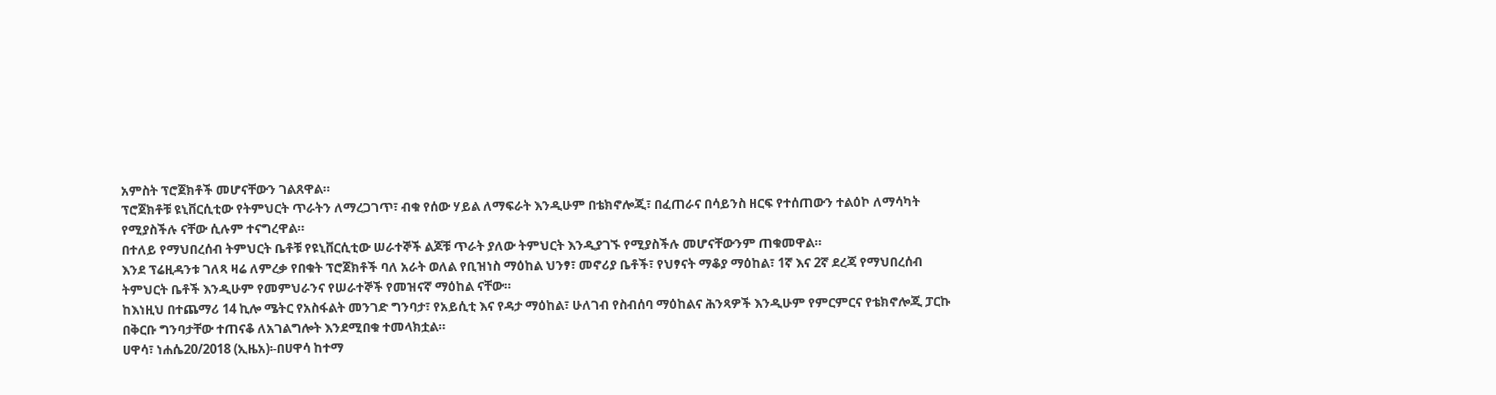አምስት ፕሮጀክቶች መሆናቸውን ገልጸዋል።
ፕሮጀክቶቹ ዩኒቨርሲቲው የትምህርት ጥራትን ለማረጋገጥ፣ ብቁ የሰው ሃይል ለማፍራት እንዲሁም በቴክኖሎጂ፣ በፈጠራና በሳይንስ ዘርፍ የተሰጠውን ተልዕኮ ለማሳካት የሚያስችሉ ናቸው ሲሉም ተናግረዋል።
በተለይ የማህበረሰብ ትምህርት ቤቶቹ የዩኒቨርሲቲው ሠራተኞች ልጆቹ ጥራት ያለው ትምህርት እንዲያገኙ የሚያስችሉ መሆናቸውንም ጠቁመዋል።
እንደ ፕሬዚዳንቱ ገለጻ ዛሬ ለምረቃ የበቁት ፕሮጀክቶች ባለ አራት ወለል የቢዝነስ ማዕከል ህንፃ፣ መኖሪያ ቤቶች፣ የህፃናት ማቆያ ማዕከል፣ 1ኛ እና 2ኛ ደረጃ የማህበረሰብ ትምህርት ቤቶች እንዲሁም የመምህራንና የሠራተኞች የመዝናኛ ማዕከል ናቸው።
ከእነዚህ በተጨማሪ 14 ኪሎ ሜትር የአስፋልት መንገድ ግንባታ፣ የአይሲቲ እና የዳታ ማዕከል፣ ሁለገብ የስብሰባ ማዕከልና ሕንጻዎች እንዲሁም የምርምርና የቴክኖሎጂ ፓርኩ በቅርቡ ግንባታቸው ተጠናቆ ለአገልግሎት እንደሚበቁ ተመላክቷል።
ሀዋሳ፣ ነሐሴ20/2018 (ኢዜአ)፡-በሀዋሳ ከተማ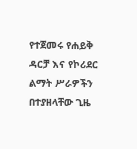የተጀመሩ የሐይቅ ዳርቻ እና የኮሪደር ልማት ሥራዎችን በተያዘላቸው ጊዜ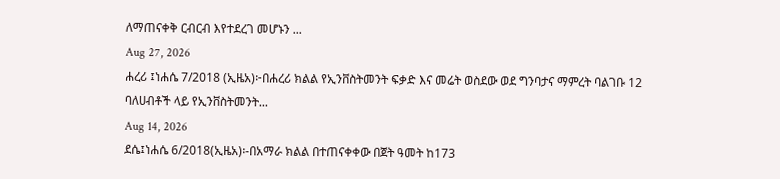ለማጠናቀቅ ርብርብ እየተደረገ መሆኑን ...
Aug 27, 2026
ሐረሪ ፤ነሐሴ 7/2018 (ኢዜአ)፦በሐረሪ ክልል የኢንቨስትመንት ፍቃድ እና መሬት ወስደው ወደ ግንባታና ማምረት ባልገቡ 12 ባለሀብቶች ላይ የኢንቨስትመንት...
Aug 14, 2026
ደሴ፤ነሐሴ 6/2018(ኢዜአ)፡-በአማራ ክልል በተጠናቀቀው በጀት ዓመት ከ173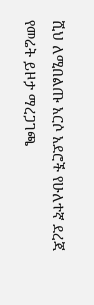ሺህ ለሚበልጡ አርሶ አደሮች የሁለተኛ ደረጃ የመሬት ይዞታ ማረጋገጫ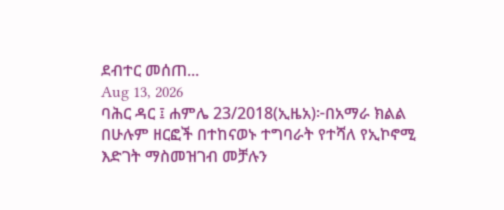ደብተር መሰጠ...
Aug 13, 2026
ባሕር ዳር ፤ ሐምሌ 23/2018(ኢዜአ)፦በአማራ ክልል በሁሉም ዘርፎች በተከናወኑ ተግባራት የተሻለ የኢኮኖሚ እድገት ማስመዝገብ መቻሉን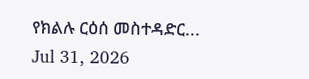የክልሉ ርዕሰ መስተዳድር...
Jul 31, 2026